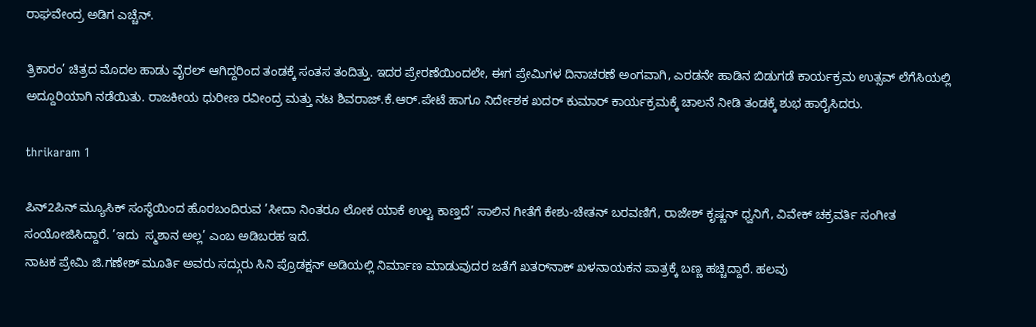ರಾಘವೇಂದ್ರ ಅಡಿಗ ಎಚ್ಚೆನ್.

ತ್ರಿಕಾರಂ’ ಚಿತ್ರದ ಮೊದಲ ಹಾಡು ವೈರಲ್ ಆಗಿದ್ದರಿಂದ ತಂಡಕ್ಕೆ ಸಂತಸ ತಂದಿತ್ತು. ಇದರ ಪ್ರೇರಣೆಯಿಂದಲೇ, ಈಗ ಪ್ರೇಮಿಗಳ ದಿನಾಚರಣೆ ಅಂಗವಾಗಿ, ಎರಡನೇ ಹಾಡಿನ ಬಿಡುಗಡೆ ಕಾರ್ಯಕ್ರಮ ಉತ್ಸವ್ ಲೆಗೆಸಿಯಲ್ಲಿ ಅದ್ದೂರಿಯಾಗಿ ನಡೆಯಿತು. ರಾಜಕೀಯ ಧುರೀಣ ರವೀಂದ್ರ ಮತ್ತು ನಟ ಶಿವರಾಜ್.ಕೆ.ಆರ್.ಪೇಟೆ ಹಾಗೂ ನಿರ್ದೇಶಕ ಖದರ್ ಕುಮಾರ್ ಕಾರ್ಯಕ್ರಮಕ್ಕೆ ಚಾಲನೆ ನೀಡಿ ತಂಡಕ್ಕೆ ಶುಭ ಹಾರೈಸಿದರು.

thrikaram 1

ಪಿನ್2ಪಿನ್ ಮ್ಯೂಸಿಕ್ ಸಂಸ್ಥೆಯಿಂದ ಹೊರಬಂದಿರುವ ’ಸೀದಾ ನಿಂತರೂ ಲೋಕ ಯಾಕೆ ಉಲ್ಟ ಕಾಣ್ತದೆ’ ಸಾಲಿನ ಗೀತೆಗೆ ಕೇಶು-ಚೇತನ್ ಬರವಣಿಗೆ, ರಾಜೇಶ್ ಕೃಷ್ಣನ್ ಧ್ವನಿಗೆ, ವಿವೇಕ್ ಚಕ್ರವರ್ತಿ ಸಂಗೀತ ಸಂಯೋಜಿಸಿದ್ದಾರೆ. ’ಇದು  ಸ್ಮಶಾನ ಅಲ್ಲ’ ಎಂಬ ಅಡಿಬರಹ ಇದೆ.
ನಾಟಕ ಪ್ರೇಮಿ ಜಿ.ಗಣೇಶ್ ಮೂರ್ತಿ ಅವರು ಸದ್ಗುರು ಸಿನಿ ಪ್ರೊಡಕ್ಷನ್ ಅಡಿಯಲ್ಲಿ ನಿರ್ಮಾಣ ಮಾಡುವುದರ ಜತೆಗೆ ಖತರ್‌ನಾಕ್ ಖಳನಾಯಕನ ಪಾತ್ರಕ್ಕೆ ಬಣ್ಣ ಹಚ್ಚಿದ್ದಾರೆ. ಹಲವು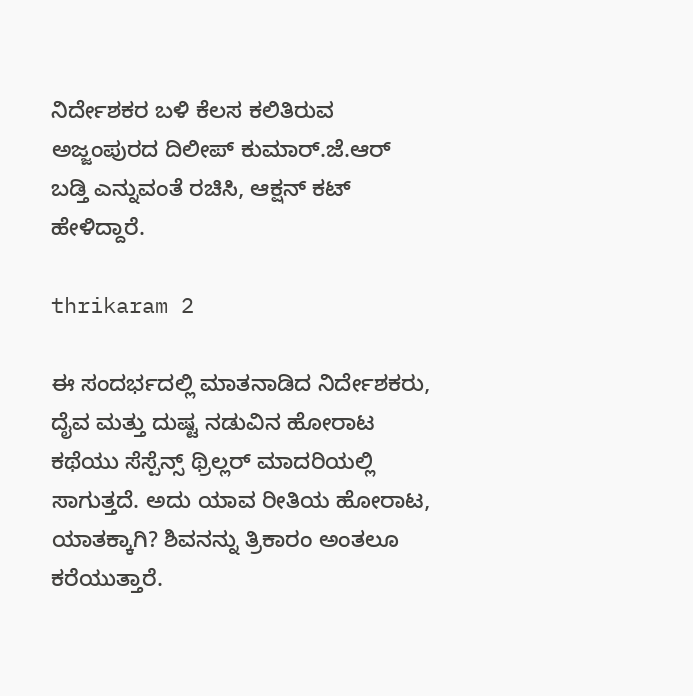ನಿರ್ದೇಶಕರ ಬಳಿ ಕೆಲಸ ಕಲಿತಿರುವ ಅಜ್ಜಂಪುರದ ದಿಲೀಪ್ ಕುಮಾರ್.ಜೆ.ಆರ್ ಬಡ್ತಿ ಎನ್ನುವಂತೆ ರಚಿಸಿ, ಆಕ್ಷನ್ ಕಟ್ ಹೇಳಿದ್ದಾರೆ.

thrikaram 2

ಈ ಸಂದರ್ಭದಲ್ಲಿ ಮಾತನಾಡಿದ ನಿರ್ದೇಶಕರು, ದೈವ ಮತ್ತು ದುಷ್ಟ ನಡುವಿನ ಹೋರಾಟ ಕಥೆಯು ಸೆಸ್ಪೆನ್ಸ್ ಥ್ರಿಲ್ಲರ್ ಮಾದರಿಯಲ್ಲಿ ಸಾಗುತ್ತದೆ. ಅದು ಯಾವ ರೀತಿಯ ಹೋರಾಟ, ಯಾತಕ್ಕಾಗಿ? ಶಿವನನ್ನು ತ್ರಿಕಾರಂ ಅಂತಲೂ ಕರೆಯುತ್ತಾರೆ.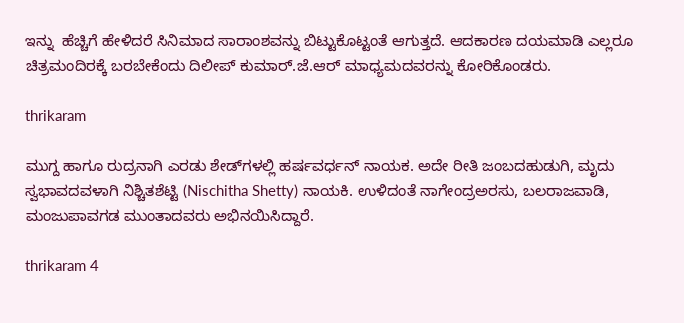ಇನ್ನು  ಹೆಚ್ಚಿಗೆ ಹೇಳಿದರೆ ಸಿನಿಮಾದ ಸಾರಾಂಶವನ್ನು ಬಿಟ್ಟುಕೊಟ್ಟಂತೆ ಆಗುತ್ತದೆ. ಆದಕಾರಣ ದಯಮಾಡಿ ಎಲ್ಲರೂ ಚಿತ್ರಮಂದಿರಕ್ಕೆ ಬರಬೇಕೆಂದು ದಿಲೀಪ್ ಕುಮಾರ್.ಜೆ.ಆರ್ ಮಾಧ್ಯಮದವರನ್ನು ಕೋರಿಕೊಂಡರು.

thrikaram

ಮುಗ್ದ ಹಾಗೂ ರುದ್ರನಾಗಿ ಎರಡು ಶೇಡ್‌ಗಳಲ್ಲಿ ಹರ್ಷವರ್ಧನ್ ನಾಯಕ. ಅದೇ ರೀತಿ ಜಂಬದಹುಡುಗಿ, ಮೃದು ಸ್ವಭಾವದವಳಾಗಿ ನಿಶ್ಚಿತಶೆಟ್ಟಿ (Nischitha Shetty) ನಾಯಕಿ. ಉಳಿದಂತೆ ನಾಗೇಂದ್ರಅರಸು, ಬಲರಾಜವಾಡಿ, ಮಂಜುಪಾವಗಡ ಮುಂತಾದವರು ಅಭಿನಯಿಸಿದ್ದಾರೆ.

thrikaram 4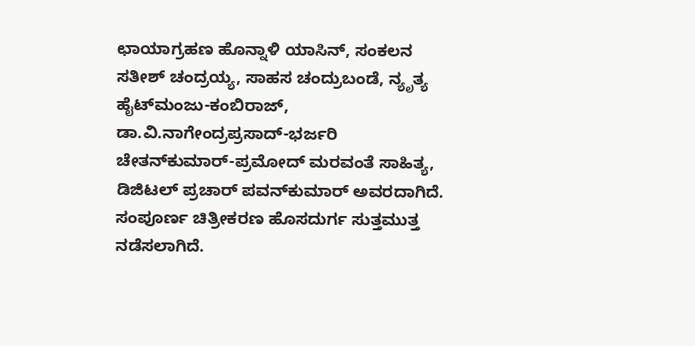ಛಾಯಾಗ್ರಹಣ ಹೊನ್ನಾಳಿ ಯಾಸಿನ್, ಸಂಕಲನ ಸತೀಶ್ ಚಂದ್ರಯ್ಯ, ಸಾಹಸ ಚಂದ್ರುಬಂಡೆ, ನ್ಯೃತ್ಯ ಹೈಟ್‌ಮಂಜು-ಕಂಬಿರಾಜ್, ಡಾ.ವಿ.ನಾಗೇಂದ್ರಪ್ರಸಾದ್-ಭರ್ಜರಿ ಚೇತನ್‌ಕುಮಾರ್-ಪ್ರಮೋದ್ ಮರವಂತೆ ಸಾಹಿತ್ಯ, ಡಿಜಿಟಲ್ ಪ್ರಚಾರ್ ಪವನ್‌ಕುಮಾರ್ ಅವರದಾಗಿದೆ. ಸಂಪೂರ್ಣ ಚಿತ್ರೀಕರಣ ಹೊಸದುರ್ಗ ಸುತ್ತಮುತ್ತ ನಡೆಸಲಾಗಿದೆ.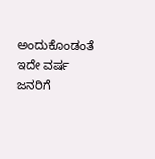ಅಂದುಕೊಂಡಂತೆ ಇದೇ ವರ್ಷ ಜನರಿಗೆ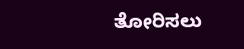ತೋರಿಸಲು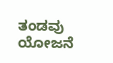ತಂಡವು ಯೋಜನೆ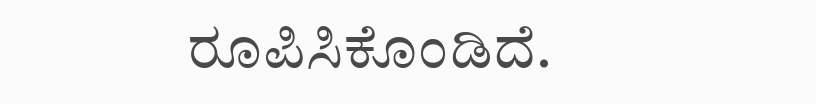ರೂಪಿಸಿಕೊಂಡಿದೆ.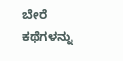ಬೇರೆ ಕಥೆಗಳನ್ನು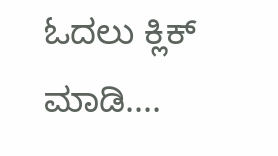ಓದಲು ಕ್ಲಿಕ್ ಮಾಡಿ....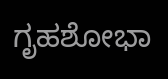ಗೃಹಶೋಭಾ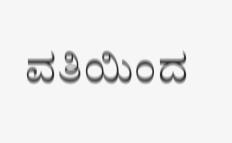ವತಿಯಿಂದ